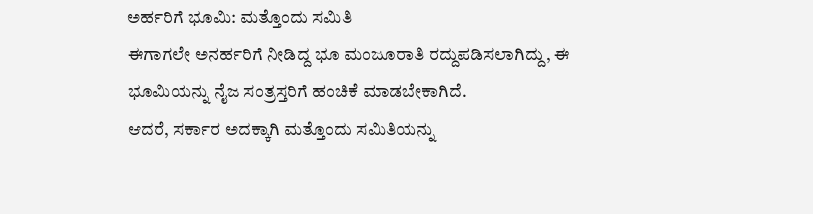ಅರ್ಹರಿಗೆ ಭೂಮಿ: ಮತ್ತೊಂದು ಸಮಿತಿ
ಈಗಾಗಲೇ ಅನರ್ಹರಿಗೆ ನೀಡಿದ್ದ ಭೂ ಮಂಜೂರಾತಿ ರದ್ದುಪಡಿಸಲಾಗಿದ್ದು, ಈ ಭೂಮಿಯನ್ನು ನೈಜ ಸಂತ್ರಸ್ತರಿಗೆ ಹಂಚಿಕೆ ಮಾಡಬೇಕಾಗಿದೆ.
ಆದರೆ, ಸರ್ಕಾರ ಅದಕ್ಕಾಗಿ ಮತ್ತೊಂದು ಸಮಿತಿಯನ್ನು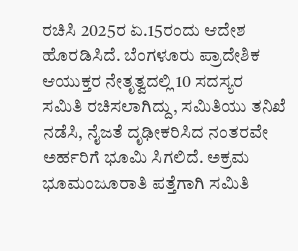ರಚಿಸಿ 2025ರ ಏ.15ರಂದು ಆದೇಶ ಹೊರಡಿಸಿದೆ. ಬೆಂಗಳೂರು ಪ್ರಾದೇಶಿಕ ಆಯುಕ್ತರ ನೇತೃತ್ವದಲ್ಲಿ 10 ಸದಸ್ಯರ ಸಮಿತಿ ರಚಿಸಲಾಗಿದ್ದು, ಸಮಿತಿಯು ತನಿಖೆ ನಡೆಸಿ, ನೈಜತೆ ದೃಢೀಕರಿಸಿದ ನಂತರವೇ ಅರ್ಹರಿಗೆ ಭೂಮಿ ಸಿಗಲಿದೆ. ಅಕ್ರಮ ಭೂಮಂಜೂರಾತಿ ಪತ್ತೆಗಾಗಿ ಸಮಿತಿ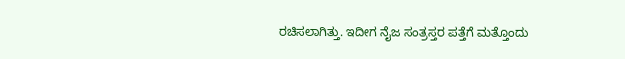ರಚಿಸಲಾಗಿತ್ತು. ಇದೀಗ ನೈಜ ಸಂತ್ರಸ್ತರ ಪತ್ತೆಗೆ ಮತ್ತೊಂದು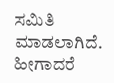ಸಮಿತಿ ಮಾಡಲಾಗಿದೆ. ಹೀಗಾದರೆ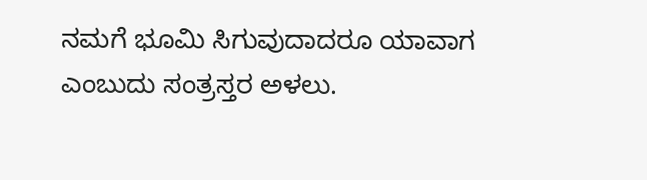ನಮಗೆ ಭೂಮಿ ಸಿಗುವುದಾದರೂ ಯಾವಾಗ ಎಂಬುದು ಸಂತ್ರಸ್ತರ ಅಳಲು.